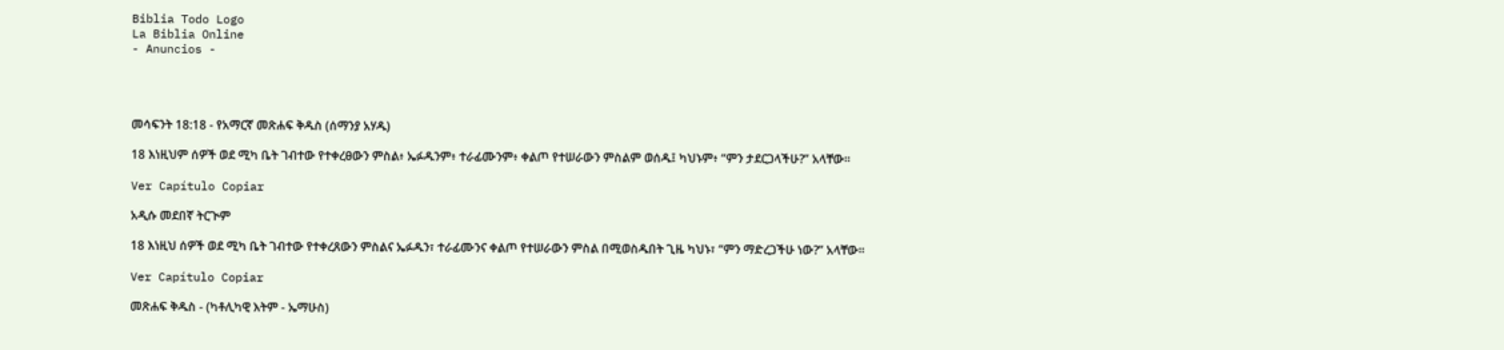Biblia Todo Logo
La Biblia Online
- Anuncios -




መሳፍንት 18:18 - የአማርኛ መጽሐፍ ቅዱስ (ሰማንያ አሃዱ)

18 እነዚህም ሰዎች ወደ ሚካ ቤት ገብተው የተቀረፀውን ምስል፥ ኤፉዱንም፥ ተራፊሙንም፥ ቀልጦ የተሠራውን ምስልም ወሰዱ፤ ካህኑም፥ “ምን ታደርጋላችሁ?” አላቸው።

Ver Capítulo Copiar

አዲሱ መደበኛ ትርጒም

18 እነዚህ ሰዎች ወደ ሚካ ቤት ገብተው የተቀረጸውን ምስልና ኤፉዱን፣ ተራፊሙንና ቀልጦ የተሠራውን ምስል በሚወስዱበት ጊዜ ካህኑ፣ “ምን ማድረጋችሁ ነው?” አላቸው።

Ver Capítulo Copiar

መጽሐፍ ቅዱስ - (ካቶሊካዊ እትም - ኤማሁስ)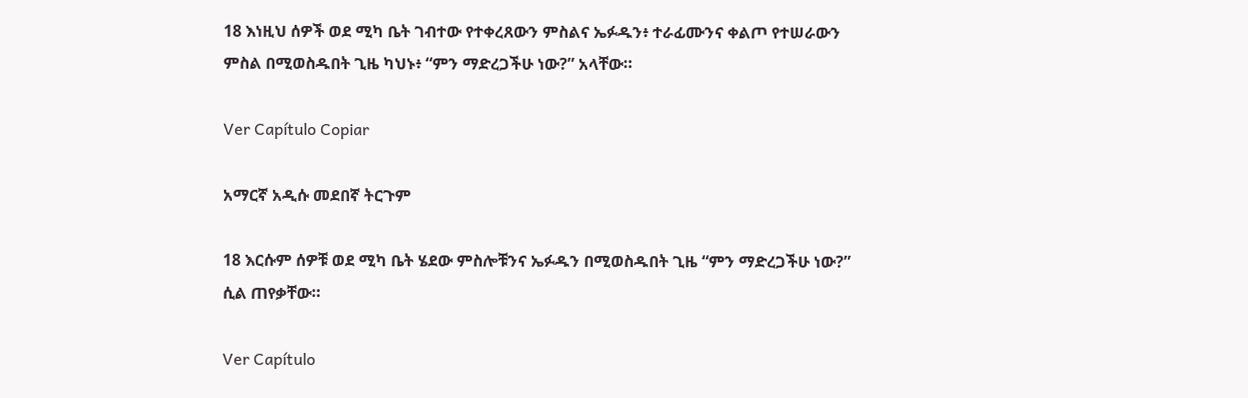18 እነዚህ ሰዎች ወደ ሚካ ቤት ገብተው የተቀረጸውን ምስልና ኤፉዱን፥ ተራፊሙንና ቀልጦ የተሠራውን ምስል በሚወስዱበት ጊዜ ካህኑ፥ “ምን ማድረጋችሁ ነው?” አላቸው።

Ver Capítulo Copiar

አማርኛ አዲሱ መደበኛ ትርጉም

18 እርሱም ሰዎቹ ወደ ሚካ ቤት ሄደው ምስሎቹንና ኤፉዱን በሚወስዱበት ጊዜ “ምን ማድረጋችሁ ነው?” ሲል ጠየቃቸው።

Ver Capítulo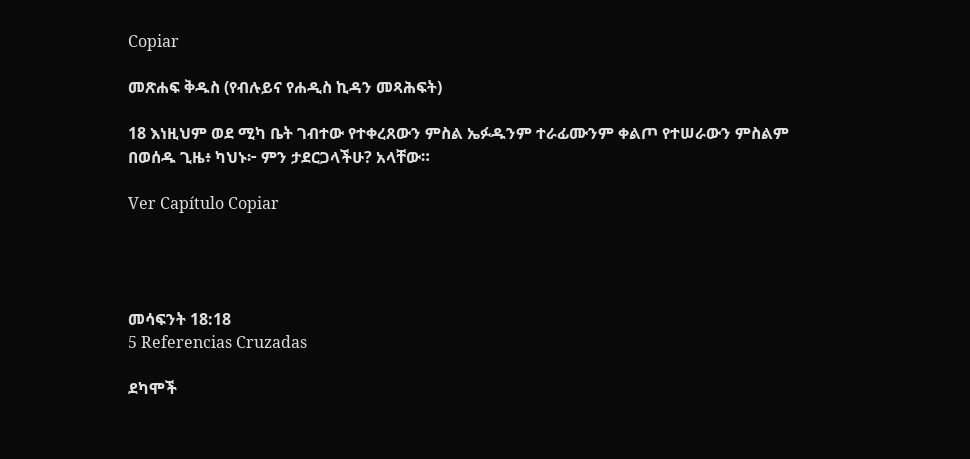Copiar

መጽሐፍ ቅዱስ (የብሉይና የሐዲስ ኪዳን መጻሕፍት)

18 እነዚህም ወደ ሚካ ቤት ገብተው የተቀረጸውን ምስል ኤፉዱንም ተራፊሙንም ቀልጦ የተሠራውን ምስልም በወሰዱ ጊዜ፥ ካህኑ፦ ምን ታደርጋላችሁ? አላቸው።

Ver Capítulo Copiar




መሳፍንት 18:18
5 Referencias Cruzadas

ደካሞች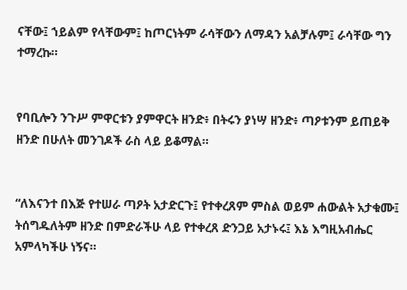ናቸው፤ ኀይልም የላቸውም፤ ከጦርነትም ራሳቸውን ለማዳን አልቻሉም፤ ራሳቸው ግን ተማረኩ።


የባቢሎን ንጉሥ ምዋርቱን ያምዋርት ዘንድ፥ በትሩን ያነሣ ዘንድ፥ ጣዖቱንም ይጠይቅ ዘንድ በሁለት መንገዶች ራስ ላይ ይቆማል።


“ለእናንተ በእጅ የተሠራ ጣዖት አታድርጉ፤ የተቀረጸም ምስል ወይም ሐውልት አታቁሙ፤ ትሰግዱለትም ዘንድ በምድራችሁ ላይ የተቀረጸ ድንጋይ አታኑሩ፤ እኔ እግዚአብሔር አምላካችሁ ነኝና።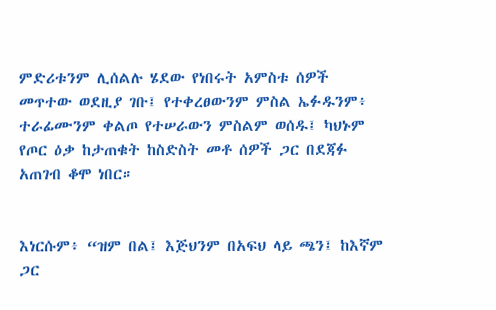ምድሪቱንም ሊሰልሉ ሄደው የነበሩት አምስቱ ሰዎች መጥተው ወደዚያ ገቡ፤ የተቀረፀውንም ምስል ኤፉዱንም፥ ተራፊሙንም ቀልጦ የተሠራውን ምስልም ወሰዱ፤ ካህኑም የጦር ዕቃ ከታጠቁት ከስድስት መቶ ሰዎች ጋር በደጃፉ አጠገብ ቆሞ ነበር።


እነርሱም፥ “ዝም በል፤ እጅህንም በአፍህ ላይ ጫን፤ ከእኛም ጋር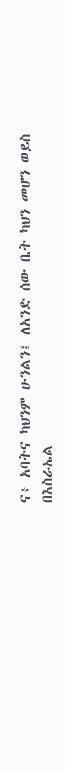ና፥ አባትና ካህንም ሁንልን፤ ለአንድ ሰው ቤት ካህን መሆን ወይስ በእስራኤል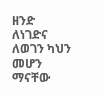ዘንድ ለነገድና ለወገን ካህን መሆን ማናቸው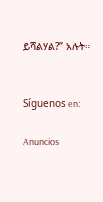ይሻልሃል?” አሉት።


Síguenos en:

Anuncios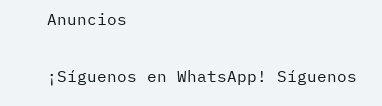Anuncios


¡Síguenos en WhatsApp! Síguenos